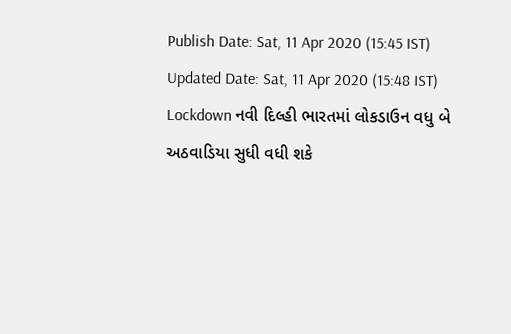Publish Date: Sat, 11 Apr 2020 (15:45 IST)
Updated Date: Sat, 11 Apr 2020 (15:48 IST)
Lockdown નવી દિલ્હી ભારતમાં લોકડાઉન વધુ બે અઠવાડિયા સુધી વધી શકે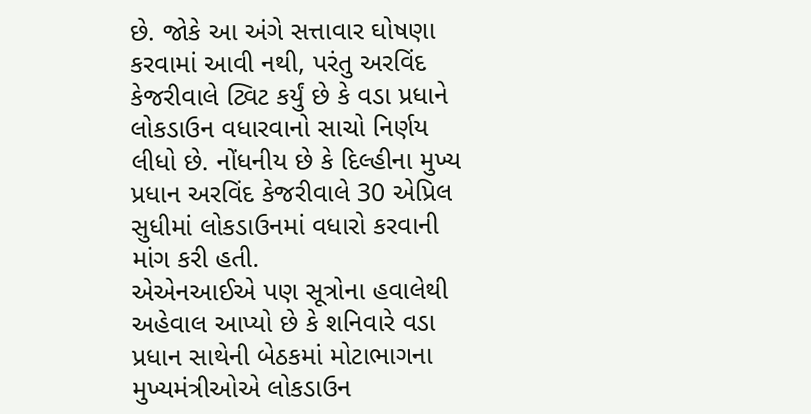છે. જોકે આ અંગે સત્તાવાર ઘોષણા કરવામાં આવી નથી, પરંતુ અરવિંદ કેજરીવાલે ટ્વિટ કર્યું છે કે વડા પ્રધાને લોકડાઉન વધારવાનો સાચો નિર્ણય લીધો છે. નોંધનીય છે કે દિલ્હીના મુખ્ય પ્રધાન અરવિંદ કેજરીવાલે 30 એપ્રિલ સુધીમાં લોકડાઉનમાં વધારો કરવાની માંગ કરી હતી.
એએનઆઈએ પણ સૂત્રોના હવાલેથી અહેવાલ આપ્યો છે કે શનિવારે વડા પ્રધાન સાથેની બેઠકમાં મોટાભાગના મુખ્યમંત્રીઓએ લોકડાઉન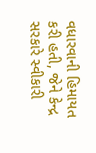વધારવાની હિમાયત કરી હતી, જેને કેન્દ્ર સરકારે સ્વીકારી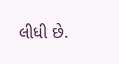લીધી છે.